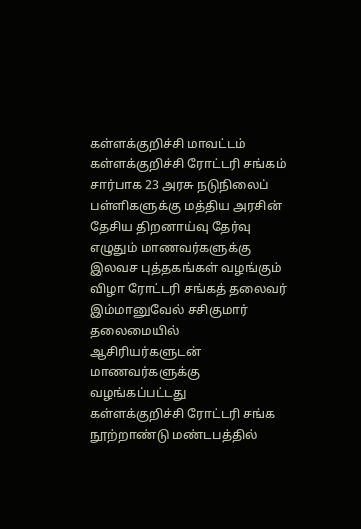கள்ளக்குறிச்சி மாவட்டம் கள்ளக்குறிச்சி ரோட்டரி சங்கம் சார்பாக 23 அரசு நடுநிலைப் பள்ளிகளுக்கு மத்திய அரசின் தேசிய திறனாய்வு தேர்வு எழுதும் மாணவர்களுக்கு இலவச புத்தகங்கள் வழங்கும் விழா ரோட்டரி சங்கத் தலைவர் இம்மானுவேல் சசிகுமார் தலைமையில் ஆசிரியர்களுடன் மாணவர்களுக்கு வழங்கப்பட்டது
கள்ளக்குறிச்சி ரோட்டரி சங்க நூற்றாண்டு மண்டபத்தில்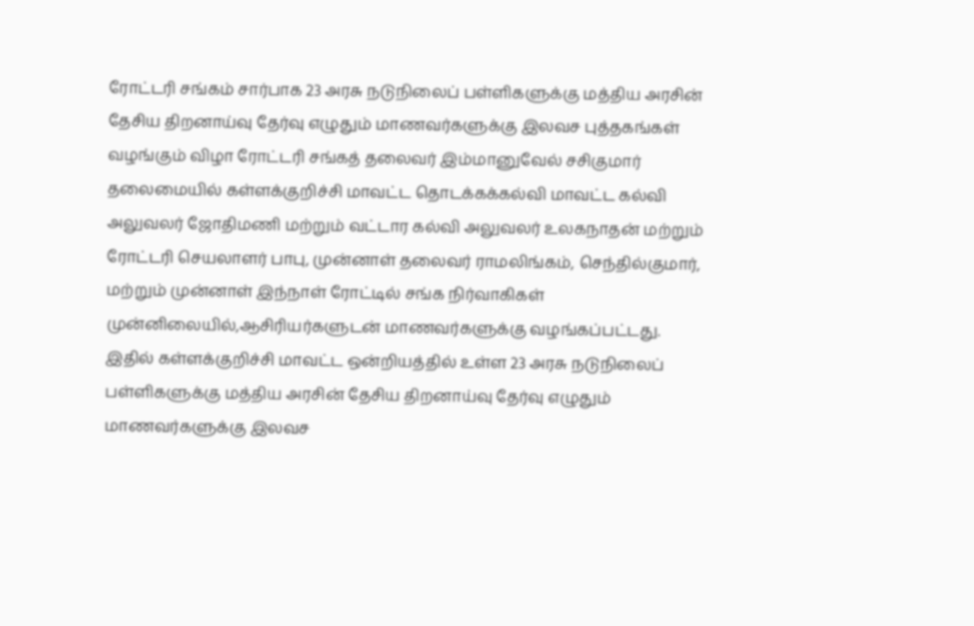ரோட்டரி சங்கம் சார்பாக 23 அரசு நடுநிலைப் பள்ளிகளுக்கு மத்திய அரசின் தேசிய திறனாய்வு தேர்வு எழுதும் மாணவர்களுக்கு இலவச புத்தகங்கள் வழங்கும் விழா ரோட்டரி சங்கத் தலைவர் இம்மானுவேல் சசிகுமார் தலைமையில் கள்ளக்குறிச்சி மாவட்ட தொடக்கக்கல்வி மாவட்ட கல்வி அலுவலர் ஜோதிமணி மற்றும் வட்டார கல்வி அலுவலர் உலகநாதன் மற்றும் ரோட்டரி செயலாளர் பாபு, முன்னாள் தலைவர் ராமலிங்கம், செந்தில்குமார், மற்றும் முன்னாள் இந்நாள் ரோட்டில் சங்க நிர்வாகிகள் முன்னிலையில்,ஆசிரியர்களுடன் மாணவர்களுக்கு வழங்கப்பட்டது.
இதில் கள்ளக்குறிச்சி மாவட்ட ஒன்றியத்தில் உள்ள 23 அரசு நடுநிலைப் பள்ளிகளுக்கு மத்திய அரசின் தேசிய திறனாய்வு தேர்வு எழுதும் மாணவர்களுக்கு இலவச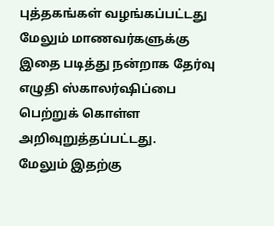புத்தகங்கள் வழங்கப்பட்டது மேலும் மாணவர்களுக்கு இதை படித்து நன்றாக தேர்வு எழுதி ஸ்காலர்ஷிப்பை பெற்றுக் கொள்ள அறிவுறுத்தப்பட்டது.
மேலும் இதற்கு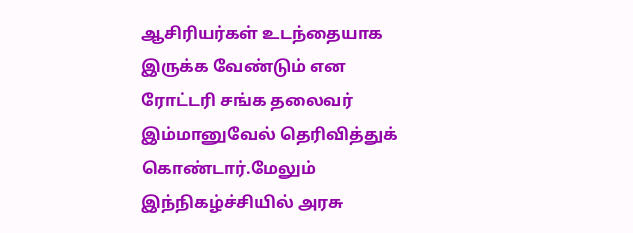ஆசிரியர்கள் உடந்தையாக இருக்க வேண்டும் என ரோட்டரி சங்க தலைவர் இம்மானுவேல் தெரிவித்துக் கொண்டார்.மேலும் இந்நிகழ்ச்சியில் அரசு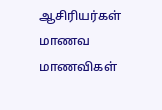ஆசிரியர்கள் மாணவ மாணவிகள்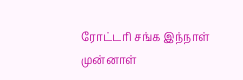ரோட்டரி சங்க இந்நாள் முன்னாள்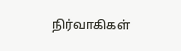நிர்வாகிகள்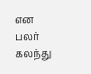என பலர் கலந்து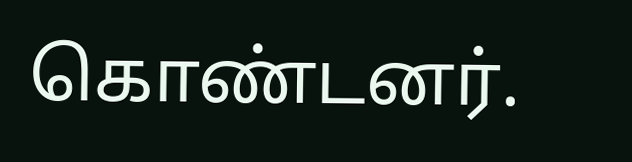கொண்டனர்.